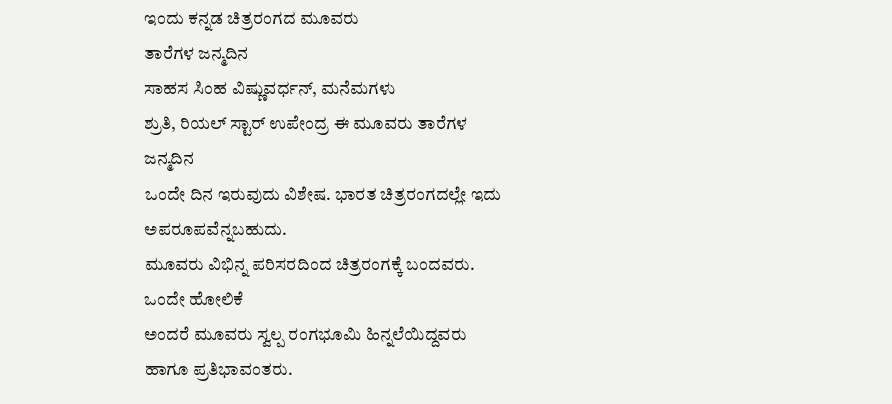ಇಂದು ಕನ್ನಡ ಚಿತ್ರರಂಗದ ಮೂವರು
ತಾರೆಗಳ ಜನ್ಮದಿನ
ಸಾಹಸ ಸಿಂಹ ವಿಷ್ಣುವರ್ಧನ್, ಮನೆಮಗಳು
ಶ್ರುತಿ, ರಿಯಲ್ ಸ್ಟಾರ್ ಉಪೇಂದ್ರ ಈ ಮೂವರು ತಾರೆಗಳ ಜನ್ಮದಿನ
ಒಂದೇ ದಿನ ಇರುವುದು ವಿಶೇಷ. ಭಾರತ ಚಿತ್ರರಂಗದಲ್ಲೇ ಇದು ಅಪರೂಪವೆನ್ನಬಹುದು.
ಮೂವರು ವಿಭಿನ್ನ ಪರಿಸರದಿಂದ ಚಿತ್ರರಂಗಕ್ಕೆ ಬಂದವರು. ಒಂದೇ ಹೋಲಿಕೆ
ಅಂದರೆ ಮೂವರು ಸ್ವಲ್ಪ ರಂಗಭೂಮಿ ಹಿನ್ನಲೆಯಿದ್ದವರು ಹಾಗೂ ಪ್ರತಿಭಾವಂತರು.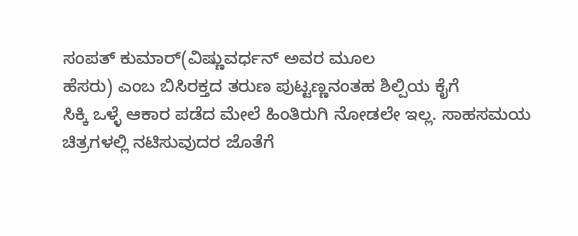ಸಂಪತ್ ಕುಮಾರ್(ವಿಷ್ಣುವರ್ಧನ್ ಅವರ ಮೂಲ
ಹೆಸರು) ಎಂಬ ಬಿಸಿರಕ್ತದ ತರುಣ ಪುಟ್ಟಣ್ಣನಂತಹ ಶಿಲ್ಪಿಯ ಕೈಗೆ
ಸಿಕ್ಕಿ ಒಳ್ಳೆ ಆಕಾರ ಪಡೆದ ಮೇಲೆ ಹಿಂತಿರುಗಿ ನೋಡಲೇ ಇಲ್ಲ. ಸಾಹಸಮಯ
ಚಿತ್ರಗಳಲ್ಲಿ ನಟಿಸುವುದರ ಜೊತೆಗೆ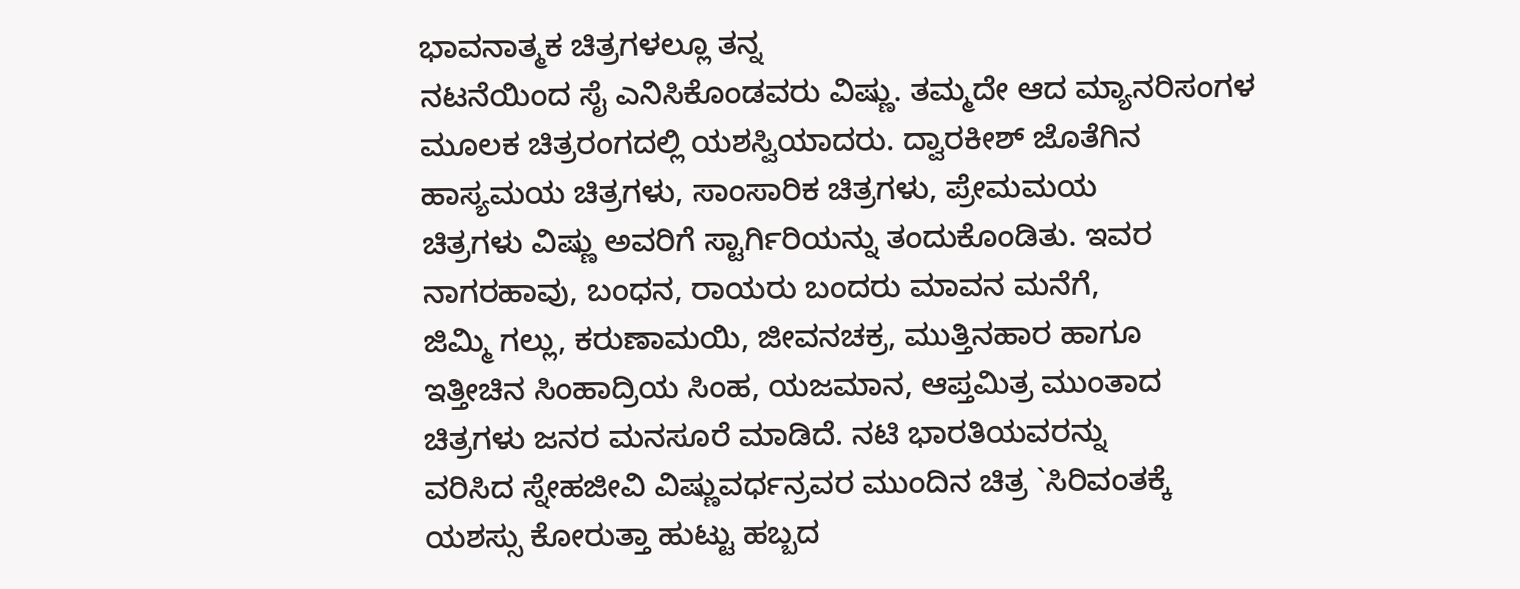ಭಾವನಾತ್ಮಕ ಚಿತ್ರಗಳಲ್ಲೂ ತನ್ನ
ನಟನೆಯಿಂದ ಸೈ ಎನಿಸಿಕೊಂಡವರು ವಿಷ್ಣು. ತಮ್ಮದೇ ಆದ ಮ್ಯಾನರಿಸಂಗಳ
ಮೂಲಕ ಚಿತ್ರರಂಗದಲ್ಲಿ ಯಶಸ್ವಿಯಾದರು. ದ್ವಾರಕೀಶ್ ಜೊತೆಗಿನ
ಹಾಸ್ಯಮಯ ಚಿತ್ರಗಳು, ಸಾಂಸಾರಿಕ ಚಿತ್ರಗಳು, ಪ್ರೇಮಮಯ
ಚಿತ್ರಗಳು ವಿಷ್ಣು ಅವರಿಗೆ ಸ್ಟಾರ್ಗಿರಿಯನ್ನು ತಂದುಕೊಂಡಿತು. ಇವರ
ನಾಗರಹಾವು, ಬಂಧನ, ರಾಯರು ಬಂದರು ಮಾವನ ಮನೆಗೆ,
ಜಿಮ್ಮಿ ಗಲ್ಲು, ಕರುಣಾಮಯಿ, ಜೀವನಚಕ್ರ, ಮುತ್ತಿನಹಾರ ಹಾಗೂ
ಇತ್ತೀಚಿನ ಸಿಂಹಾದ್ರಿಯ ಸಿಂಹ, ಯಜಮಾನ, ಆಪ್ತಮಿತ್ರ ಮುಂತಾದ
ಚಿತ್ರಗಳು ಜನರ ಮನಸೂರೆ ಮಾಡಿದೆ. ನಟಿ ಭಾರತಿಯವರನ್ನು
ವರಿಸಿದ ಸ್ನೇಹಜೀವಿ ವಿಷ್ಣುವರ್ಧನ್ರವರ ಮುಂದಿನ ಚಿತ್ರ `ಸಿರಿವಂತಕ್ಕೆ
ಯಶಸ್ಸು ಕೋರುತ್ತಾ ಹುಟ್ಟು ಹಬ್ಬದ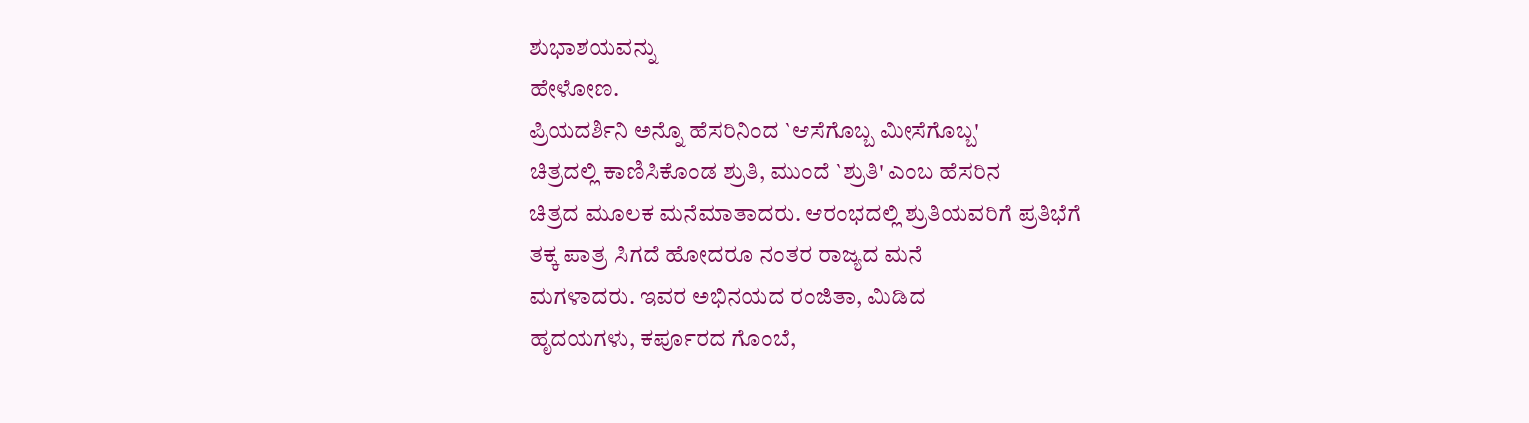ಶುಭಾಶಯವನ್ನು
ಹೇಳೋಣ.
ಪ್ರಿಯದರ್ಶಿನಿ ಅನ್ನೊ ಹೆಸರಿನಿಂದ `ಆಸೆಗೊಬ್ಬ ಮೀಸೆಗೊಬ್ಬ'
ಚಿತ್ರದಲ್ಲಿ ಕಾಣಿಸಿಕೊಂಡ ಶ್ರುತಿ, ಮುಂದೆ `ಶ್ರುತಿ' ಎಂಬ ಹೆಸರಿನ
ಚಿತ್ರದ ಮೂಲಕ ಮನೆಮಾತಾದರು. ಆರಂಭದಲ್ಲಿ ಶ್ರುತಿಯವರಿಗೆ ಪ್ರತಿಭೆಗೆ
ತಕ್ಕ ಪಾತ್ರ ಸಿಗದೆ ಹೋದರೂ ನಂತರ ರಾಜ್ಯದ ಮನೆ
ಮಗಳಾದರು. ಇವರ ಅಭಿನಯದ ರಂಜಿತಾ, ಮಿಡಿದ
ಹೃದಯಗಳು, ಕರ್ಪೂರದ ಗೊಂಬೆ,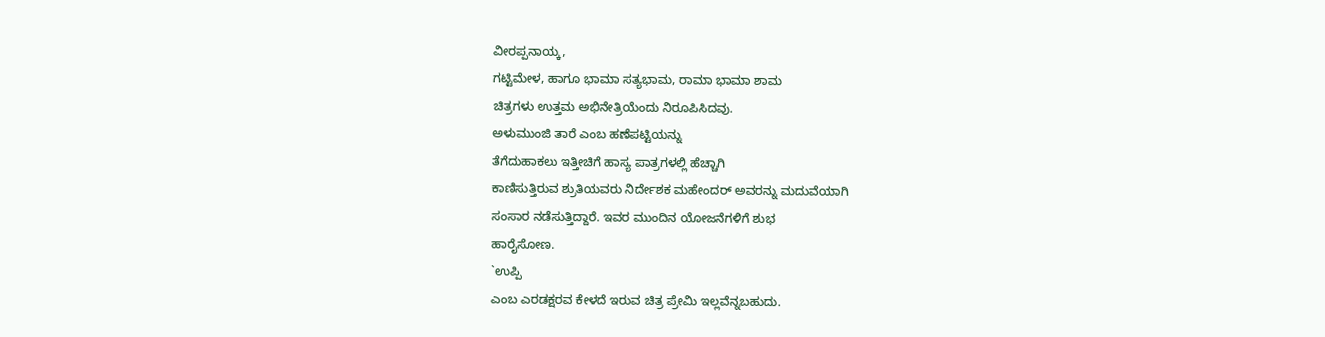ವೀರಪ್ಪನಾಯ್ಕ,
ಗಟ್ಟಿಮೇಳ, ಹಾಗೂ ಭಾಮಾ ಸತ್ಯಭಾಮ, ರಾಮಾ ಭಾಮಾ ಶಾಮ
ಚಿತ್ರಗಳು ಉತ್ತಮ ಅಭಿನೇತ್ರಿಯೆಂದು ನಿರೂಪಿಸಿದವು.
ಅಳುಮುಂಜಿ ತಾರೆ ಎಂಬ ಹಣೆಪಟ್ಟಿಯನ್ನು
ತೆಗೆದುಹಾಕಲು ಇತ್ತೀಚಿಗೆ ಹಾಸ್ಯ ಪಾತ್ರಗಳಲ್ಲಿ ಹೆಚ್ಚಾಗಿ
ಕಾಣಿಸುತ್ತಿರುವ ಶ್ರುತಿಯವರು ನಿರ್ದೇಶಕ ಮಹೇಂದರ್ ಅವರನ್ನು ಮದುವೆಯಾಗಿ
ಸಂಸಾರ ನಡೆಸುತ್ತಿದ್ದಾರೆ. ಇವರ ಮುಂದಿನ ಯೋಜನೆಗಳಿಗೆ ಶುಭ
ಹಾರೈಸೋಣ.
`ಉಪ್ಪಿ
ಎಂಬ ಎರಡಕ್ಷರವ ಕೇಳದೆ ಇರುವ ಚಿತ್ರ ಪ್ರೇಮಿ ಇಲ್ಲವೆನ್ನಬಹುದು.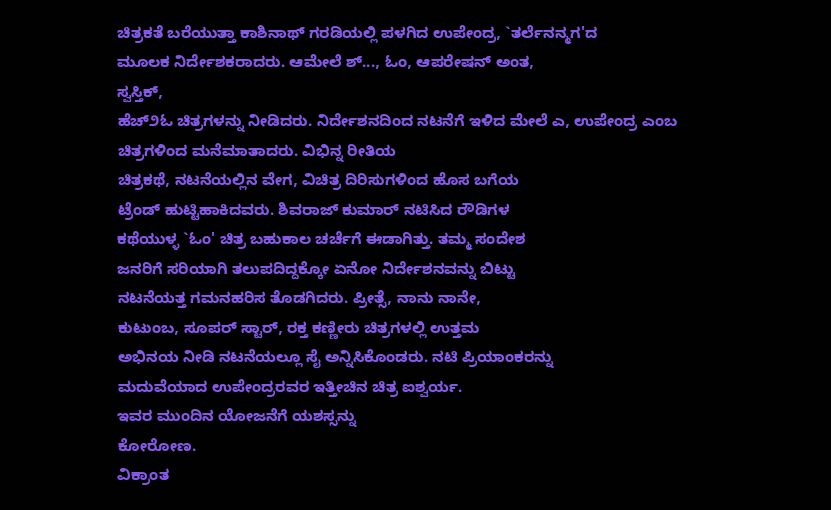ಚಿತ್ರಕತೆ ಬರೆಯುತ್ತಾ ಕಾಶಿನಾಥ್ ಗರಡಿಯಲ್ಲಿ ಪಳಗಿದ ಉಪೇಂದ್ರ, `ತರ್ಲೆನನ್ಮಗ'ದ
ಮೂಲಕ ನಿರ್ದೇಶಕರಾದರು. ಆಮೇಲೆ ಶ್..., ಓಂ, ಆಪರೇಷನ್ ಅಂತ,
ಸ್ವಸ್ತಿಕ್,
ಹೆಚ್೨ಓ ಚಿತ್ರಗಳನ್ನು ನೀಡಿದರು. ನಿರ್ದೇಶನದಿಂದ ನಟನೆಗೆ ಇಳಿದ ಮೇಲೆ ಎ, ಉಪೇಂದ್ರ ಎಂಬ ಚಿತ್ರಗಳಿಂದ ಮನೆಮಾತಾದರು. ವಿಭಿನ್ನ ರೀತಿಯ
ಚಿತ್ರಕಥೆ, ನಟನೆಯಲ್ಲಿನ ವೇಗ, ವಿಚಿತ್ರ ದಿರಿಸುಗಳಿಂದ ಹೊಸ ಬಗೆಯ
ಟ್ರೆಂಡ್ ಹುಟ್ಟಿಹಾಕಿದವರು. ಶಿವರಾಜ್ ಕುಮಾರ್ ನಟಿಸಿದ ರೌಡಿಗಳ
ಕಥೆಯುಳ್ಳ `ಓಂ' ಚಿತ್ರ ಬಹುಕಾಲ ಚರ್ಚೆಗೆ ಈಡಾಗಿತ್ತು. ತಮ್ಮ ಸಂದೇಶ
ಜನರಿಗೆ ಸರಿಯಾಗಿ ತಲುಪದಿದ್ದಕ್ಕೋ ಏನೋ ನಿರ್ದೇಶನವನ್ನು ಬಿಟ್ಟು
ನಟನೆಯತ್ತ ಗಮನಹರಿಸ ತೊಡಗಿದರು. ಪ್ರೀತ್ಸೆ, ನಾನು ನಾನೇ,
ಕುಟುಂಬ, ಸೂಪರ್ ಸ್ಟಾರ್, ರಕ್ತ ಕಣ್ಣೀರು ಚಿತ್ರಗಳಲ್ಲಿ ಉತ್ತಮ
ಅಭಿನಯ ನೀಡಿ ನಟನೆಯಲ್ಲೂ ಸೈ ಅನ್ನಿಸಿಕೊಂಡರು. ನಟಿ ಪ್ರಿಯಾಂಕರನ್ನು
ಮದುವೆಯಾದ ಉಪೇಂದ್ರರವರ ಇತ್ತೀಚಿನ ಚಿತ್ರ ಐಶ್ವರ್ಯ.
ಇವರ ಮುಂದಿನ ಯೋಜನೆಗೆ ಯಶಸ್ಸನ್ನು
ಕೋರೋಣ.
ವಿಕ್ರಾಂತ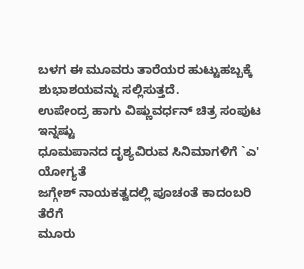ಬಳಗ ಈ ಮೂವರು ತಾರೆಯರ ಹುಟ್ಟುಹಬ್ಬಕ್ಕೆ
ಶುಭಾಶಯವನ್ನು ಸಲ್ಲಿಸುತ್ತದೆ.
ಉಪೇಂದ್ರ ಹಾಗು ವಿಷ್ಣುವರ್ಧನ್ ಚಿತ್ರ ಸಂಪುಟ
ಇನ್ನಷ್ಟು
ಧೂಮಪಾನದ ದೃಶ್ಯವಿರುವ ಸಿನಿಮಾಗಳಿಗೆ `ಎ'
ಯೋಗ್ಯತೆ
ಜಗ್ಗೇಶ್ ನಾಯಕತ್ವದಲ್ಲಿ ಪೂಚಂತೆ ಕಾದಂಬರಿ
ತೆರೆಗೆ
ಮೂರು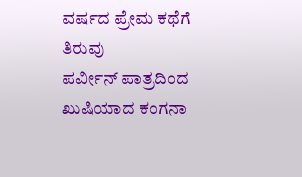ವರ್ಷದ ಪ್ರೇಮ ಕಥೆಗೆ ತಿರುವು
ಪರ್ವೀನ್ ಪಾತ್ರದಿಂದ ಖುಷಿಯಾದ ಕಂಗನಾ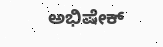ಅಭಿಷೇಕ್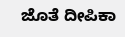ಜೊತೆ ದೀಪಿಕಾ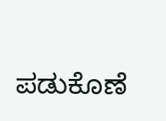ಪಡುಕೊಣೆ